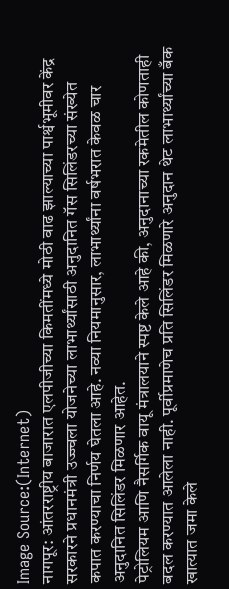Image Source:(Internet)
नागपूर: आंतरराष्ट्रीय बाजारात एलपीजीच्या किमतींमध्ये मोठी वाढ झाल्याच्या पार्श्वभूमीवर केंद्र सरकारने प्रधानमंत्री उज्ज्वला योजनेच्या लाभार्थ्यांसाठी अनुदानित गॅस सिलिंडरच्या संख्येत कपात करण्याचा निर्णय घेतला आहे. नव्या नियमानुसार, लाभार्थ्यांना वर्षभरात केवळ चार अनुदानित सिलिंडर मिळणार आहेत.
पेट्रोलियम आणि नैसर्गिक वायू मंत्रालयाने स्पष्ट केले आहे की, अनुदानाच्या रकमेतील कोणताही बदल करण्यात आलेला नाही. पूर्वीप्रमाणेच प्रति सिलिंडर मिळणारे अनुदान थेट लाभार्थ्यांच्या बँक खात्यात जमा केले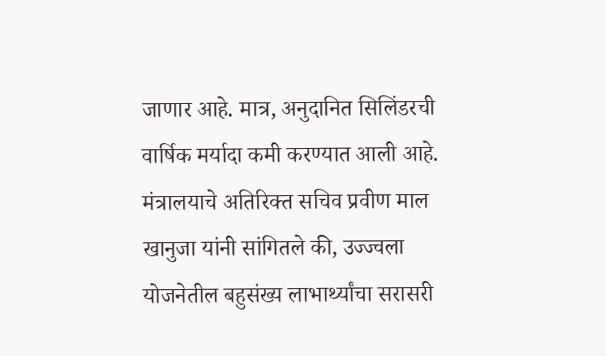जाणार आहे. मात्र, अनुदानित सिलिंडरची वार्षिक मर्यादा कमी करण्यात आली आहे.
मंत्रालयाचे अतिरिक्त सचिव प्रवीण माल खानुजा यांनी सांगितले की, उज्ज्वला योजनेतील बहुसंख्य लाभार्थ्यांचा सरासरी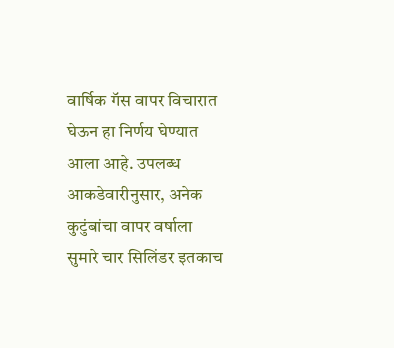वार्षिक गॅस वापर विचारात घेऊन हा निर्णय घेण्यात आला आहे. उपलब्ध आकडेवारीनुसार, अनेक कुटुंबांचा वापर वर्षाला सुमारे चार सिलिंडर इतकाच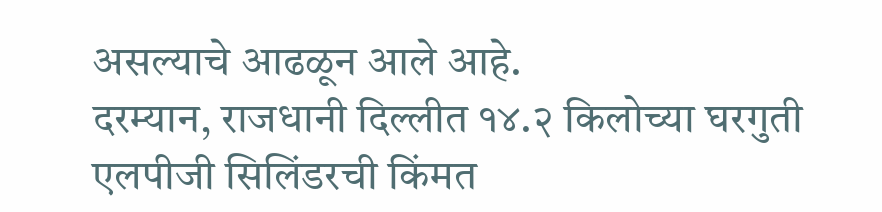असल्याचे आढळून आले आहे.
दरम्यान, राजधानी दिल्लीत १४.२ किलोच्या घरगुती एलपीजी सिलिंडरची किंमत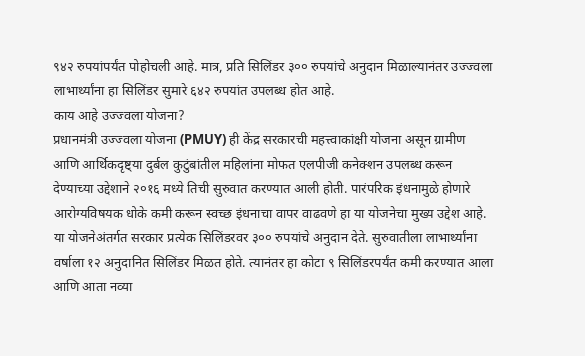९४२ रुपयांपर्यंत पोहोचली आहे. मात्र, प्रति सिलिंडर ३०० रुपयांचे अनुदान मिळाल्यानंतर उज्ज्वला लाभार्थ्यांना हा सिलिंडर सुमारे ६४२ रुपयांत उपलब्ध होत आहे.
काय आहे उज्ज्वला योजना?
प्रधानमंत्री उज्ज्वला योजना (PMUY) ही केंद्र सरकारची महत्त्वाकांक्षी योजना असून ग्रामीण आणि आर्थिकदृष्ट्या दुर्बल कुटुंबांतील महिलांना मोफत एलपीजी कनेक्शन उपलब्ध करून देण्याच्या उद्देशाने २०१६ मध्ये तिची सुरुवात करण्यात आली होती. पारंपरिक इंधनामुळे होणारे आरोग्यविषयक धोके कमी करून स्वच्छ इंधनाचा वापर वाढवणे हा या योजनेचा मुख्य उद्देश आहे.
या योजनेअंतर्गत सरकार प्रत्येक सिलिंडरवर ३०० रुपयांचे अनुदान देते. सुरुवातीला लाभार्थ्यांना वर्षाला १२ अनुदानित सिलिंडर मिळत होते. त्यानंतर हा कोटा ९ सिलिंडरपर्यंत कमी करण्यात आला आणि आता नव्या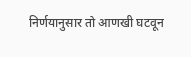निर्णयानुसार तो आणखी घटवून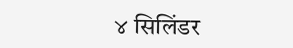४ सिलिंडर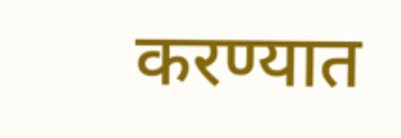करण्यात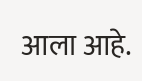आला आहे.